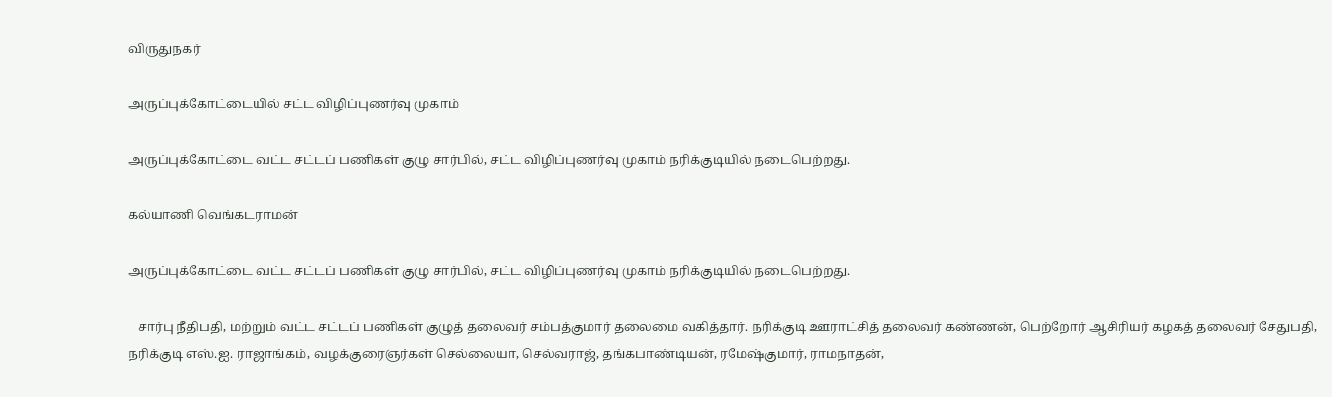விருதுநகர்

அருப்புக்கோட்டையில் சட்ட விழிப்புணர்வு முகாம்

அருப்புக்கோட்டை வட்ட சட்டப் பணிகள் குழு சார்பில், சட்ட விழிப்புணர்வு முகாம் நரிக்குடியில் நடைபெற்றது.

கல்யாணி வெங்கடராமன்

அருப்புக்கோட்டை வட்ட சட்டப் பணிகள் குழு சார்பில், சட்ட விழிப்புணர்வு முகாம் நரிக்குடியில் நடைபெற்றது.

   சார்பு நீதிபதி, மற்றும் வட்ட சட்டப் பணிகள் குழுத் தலைவர் சம்பத்குமார் தலைமை வகித்தார். நரிக்குடி ஊராட்சித் தலைவர் கண்ணன், பெற்றோர் ஆசிரியர் கழகத் தலைவர் சேதுபதி, நரிக்குடி எஸ்.ஐ. ராஜாங்கம், வழக்குரைஞர்கள் செல்லையா, செல்வராஜ், தங்கபாண்டியன், ரமேஷ்குமார், ராமநாதன்,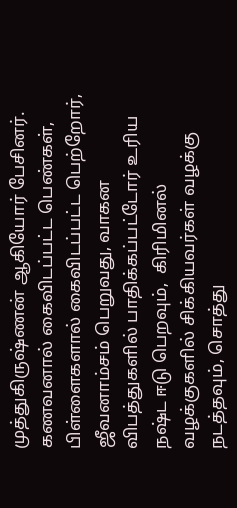முத்துகிருஷ்ணன் ஆகியோர் பேசினர்.    கணவனால் கைவிடப்பட்ட பெண்கள், பிள்ளைகளால் கைவிடப்பட்ட பெற்றோர், ஜீவனாம்சம் பெறுவது, வாகன விபத்துகளில் பாதிக்கப்பட்டோர் உரிய நஷ்ட ஈடு பெறவும்,  கிரிமினல் வழக்குகளில் சிக்கியவர்கள் வழக்கு நடத்தவும், சொத்து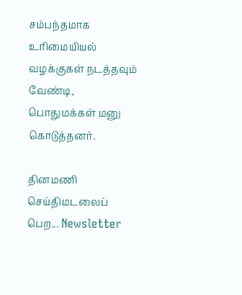சம்பந்தமாக உரிமையியல் வழக்குகள் நடத்தவும் வேண்டி, பொதுமக்கள் மனு கொடுத்தனர்.

தினமணி செய்திமடலைப் பெற... Newsletter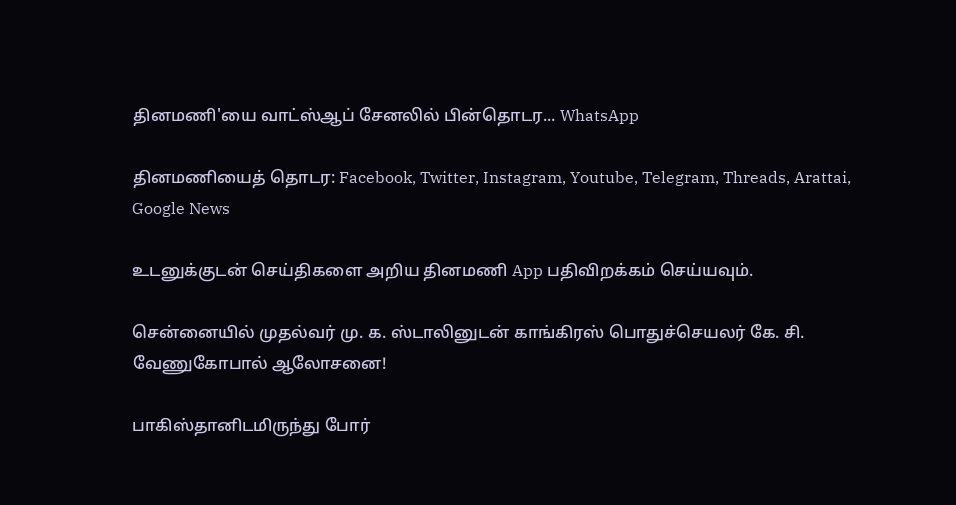தினமணி'யை வாட்ஸ்ஆப் சேனலில் பின்தொடர... WhatsApp

தினமணியைத் தொடர: Facebook, Twitter, Instagram, Youtube, Telegram, Threads, Arattai, Google News

உடனுக்குடன் செய்திகளை அறிய தினமணி App பதிவிறக்கம் செய்யவும்.

சென்னையில் முதல்வர் மு. க. ஸ்டாலினுடன் காங்கிரஸ் பொதுச்செயலர் கே. சி. வேணுகோபால் ஆலோசனை!

பாகிஸ்தானிடமிருந்து போர்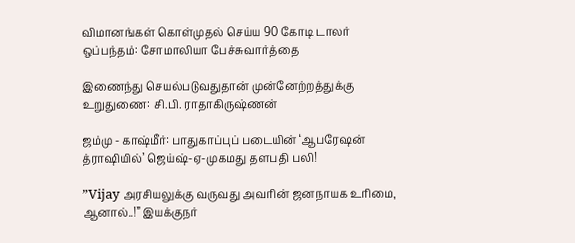விமானங்கள் கொள்முதல் செய்ய 90 கோடி டாலர் ஒப்பந்தம்: சோமாலியா பேச்சுவார்த்தை

இணைந்து செயல்படுவதுதான் முன்னேற்றத்துக்கு உறுதுணை: சி.பி. ராதாகிருஷ்ணன்

ஜம்மு - காஷ்மீர்: பாதுகாப்புப் படையின் ‘ஆபரேஷன் த்ராஷியில்’ ஜெய்ஷ்-ஏ-முகமது தளபதி பலி!

”Vijay அரசியலுக்கு வருவது அவரின் ஜனநாயக உரிமை, ஆனால்..!” இயக்குநர்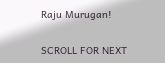Raju Murugan!

SCROLL FOR NEXT